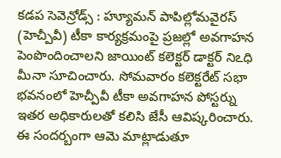కడప సెవెన్రోడ్స్ : హ్యూమన్ పాపిల్లోమవైరస్ (హెచ్పీవీ) టీకా కార్యక్రమంపై ప్రజల్లో అవగాహన పెంపొందించాలని జాయింట్ కలెక్టర్ డాక్టర్ నిఽధి మీనా సూచించారు. సోమవారం కలెక్టరేట్ సభా భవనంలో హెచ్పీవీ టీకా అవగాహన పోస్టర్ను ఇతర అధికారులతో కలిసి జేసీ ఆవిష్కరించారు. ఈ సందర్బంగా ఆమె మాట్లాడుతూ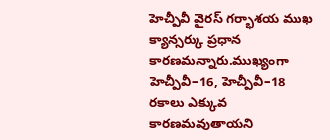హెచ్పీవీ వైరస్ గర్భాశయ ముఖ క్యాన్సర్కు ప్రధాన కారణమన్నారు.ముఖ్యంగా హెచ్పీవీ–16, హెచ్పీవీ–18 రకాలు ఎక్కువ కారణమవుతాయని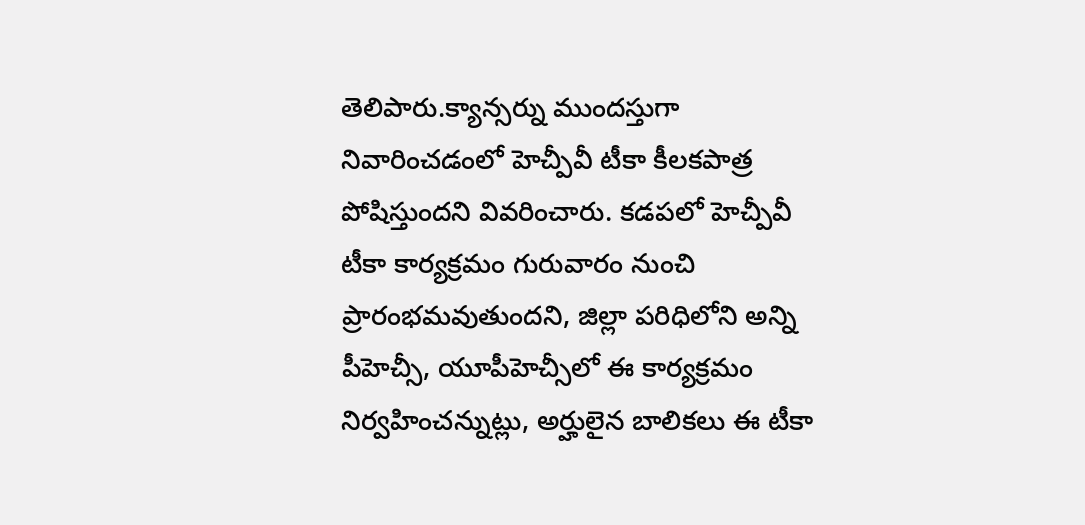తెలిపారు.క్యాన్సర్ను ముందస్తుగా నివారించడంలో హెచ్పీవీ టీకా కీలకపాత్ర పోషిస్తుందని వివరించారు. కడపలో హెచ్పీవీ టీకా కార్యక్రమం గురువారం నుంచి ప్రారంభమవుతుందని, జిల్లా పరిధిలోని అన్ని పీహెచ్సీ, యూపీహెచ్సీలో ఈ కార్యక్రమం నిర్వహించన్నుట్లు, అర్హులైన బాలికలు ఈ టీకా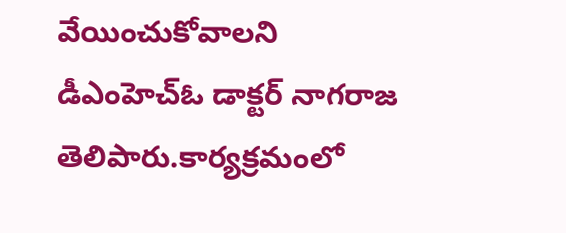వేయించుకోవాలని డీఎంహెచ్ఓ డాక్టర్ నాగరాజ తెలిపారు.కార్యక్రమంలో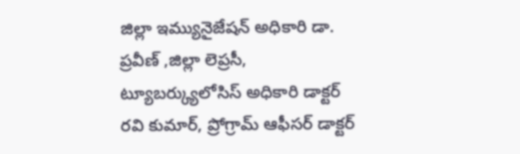జిల్లా ఇమ్యునైజేషన్ అధికారి డా. ప్రవీణ్ ,జిల్లా లెప్రసీ, ట్యూబర్క్యులోసిస్ అధికారి డాక్టర్ రవి కుమార్, ప్రోగ్రామ్ ఆఫీసర్ డాక్టర్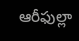ఆరీఫుల్లా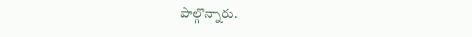పాల్గొన్నారు.